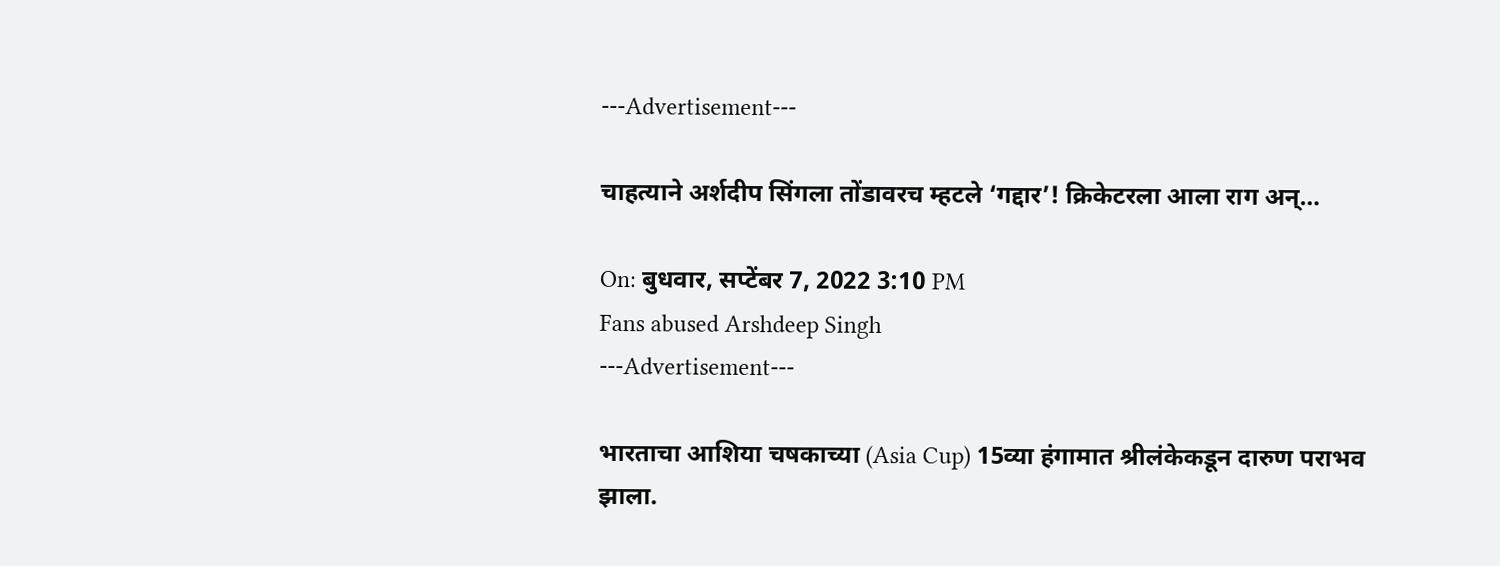---Advertisement---

चाहत्याने अर्शदीप सिंगला तोंडावरच म्हटले ‘गद्दार’! क्रिकेटरला आला राग अन्…

On: बुधवार, सप्टेंबर 7, 2022 3:10 PM
Fans abused Arshdeep Singh
---Advertisement---

भारताचा आशिया चषकाच्या (Asia Cup) 15व्या हंगामात श्रीलंकेकडून दारुण पराभव झाला.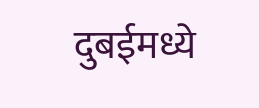दुबईमध्ये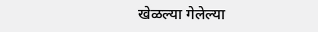खेळल्या गेलेल्या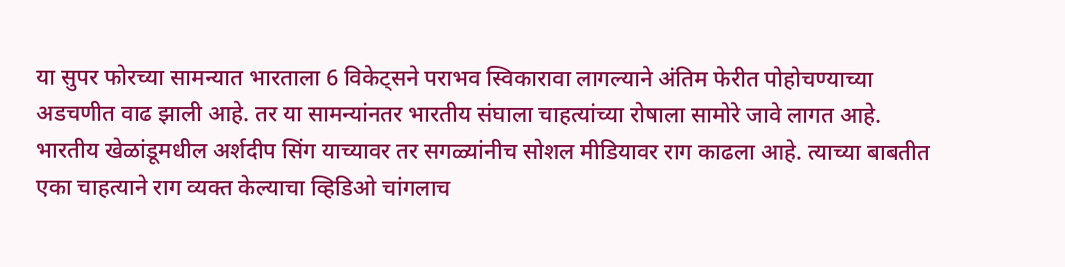या सुपर फोरच्या सामन्यात भारताला 6 विकेट्सने पराभव स्विकारावा लागल्याने अंतिम फेरीत पोहोचण्याच्या अडचणीत वाढ झाली आहे. तर या सामन्यांनतर भारतीय संघाला चाहत्यांच्या रोषाला सामोरे जावे लागत आहे. भारतीय खेळांडूमधील अर्शदीप सिंग याच्यावर तर सगळ्यांनीच सोशल मीडियावर राग काढला आहे. त्याच्या बाबतीत एका चाहत्याने राग व्यक्त केल्याचा व्हिडिओ चांगलाच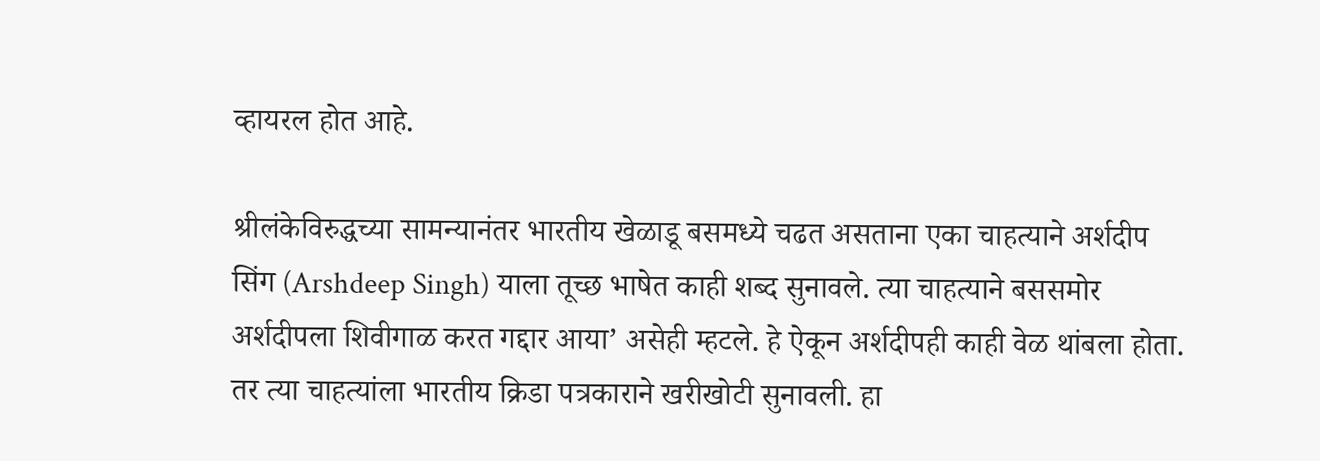व्हायरल होत आहे.

श्रीलंकेविरुद्धच्या सामन्यानंतर भारतीय खेळाडू बसमध्ये चढत असताना एका चाहत्याने अर्शदीप सिंग (Arshdeep Singh) याला तूच्छ भाषेत काही शब्द सुनावले. त्या चाहत्याने बससमोर अर्शदीपला शिवीगाळ करत गद्दार आया’ असेही म्हटले. हे ऐकून अर्शदीपही काही वेळ थांबला होता. तर त्या चाहत्यांला भारतीय क्रिडा पत्रकाराने खरीखोटी सुनावली. हा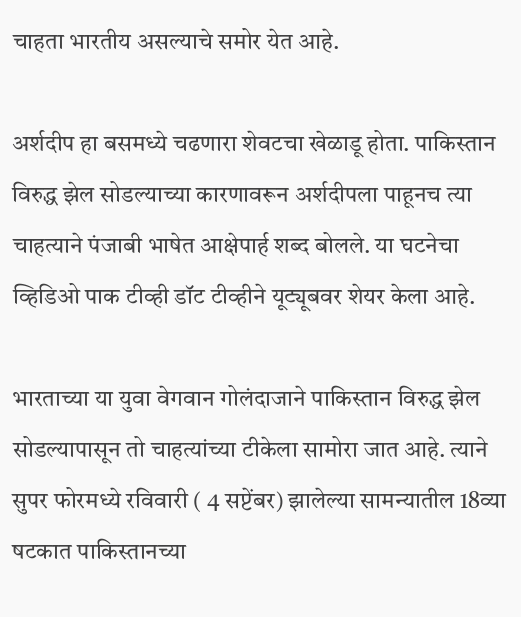चाहता भारतीय असल्याचे समोर येत आहे.

अर्शदीप हा बसमध्ये चढणारा शेवटचा खेळाडू होता. पाकिस्तान विरुद्ध झेल सोडल्याच्या कारणावरून अर्शदीपला पाहूनच त्या चाहत्याने पंजाबी भाषेत आक्षेपार्ह शब्द बोलले. या घटनेचा व्हिडिओ पाक टीव्ही डॉट टीव्हीने यूट्यूबवर शेयर केला आहे.

भारताच्या या युवा वेगवान गोलंदाजाने पाकिस्तान विरुद्ध झेल सोडल्यापासून तो चाहत्यांच्या टीकेला सामोरा जात आहे. त्याने सुपर फोरमध्ये रविवारी ( 4 सप्टेंबर) झालेल्या सामन्यातील 18व्या षटकात पाकिस्तानच्या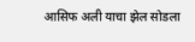आसिफ अली याचा झेल सोडला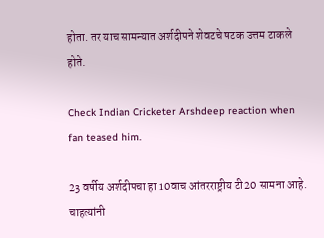होता. तर याच सामन्यात अर्शदीपने शेवटचे षटक उत्तम टाकले होते.

Check Indian Cricketer Arshdeep reaction when fan teased him.

23 वर्षीय अर्शदीपचा हा 10वाच आंतरराष्ट्रीय टी20 सामना आहे. चाहत्यांनी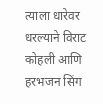त्याला धारेवर धरल्याने विराट कोहली आणि हरभजन सिंग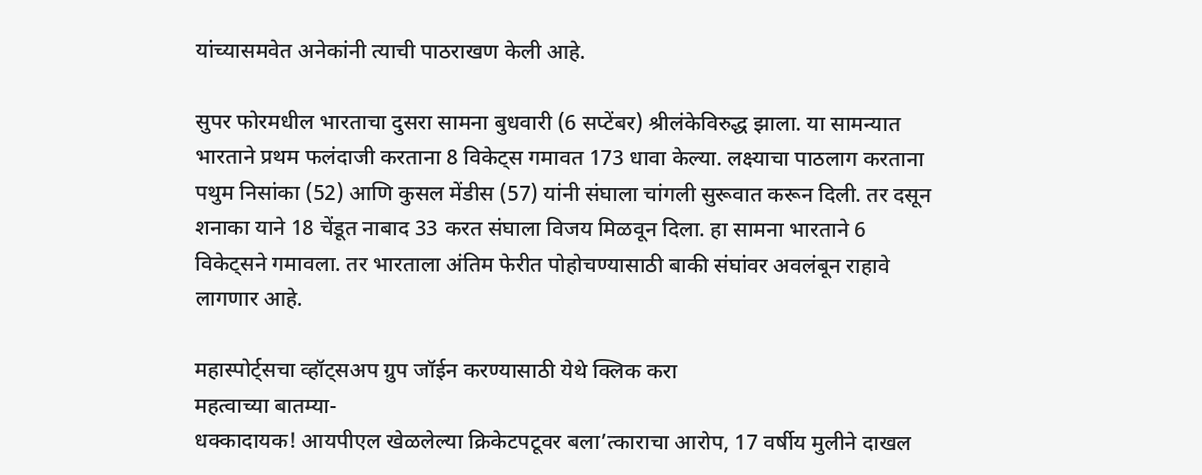यांच्यासमवेत अनेकांनी त्याची पाठराखण केली आहे.

सुपर फोरमधील भारताचा दुसरा सामना बुधवारी (6 सप्टेंबर) श्रीलंकेविरुद्ध झाला. या सामन्यात भारताने प्रथम फलंदाजी करताना 8 विकेट्स गमावत 173 धावा केल्या. लक्ष्याचा पाठलाग करताना पथुम निसांका (52) आणि कुसल मेंडीस (57) यांनी संघाला चांगली सुरूवात करून दिली. तर दसून शनाका याने 18 चेंडूत नाबाद 33 करत संघाला विजय मिळवून दिला. हा सामना भारताने 6 विकेट्सने गमावला. तर भारताला अंतिम फेरीत पोहोचण्यासाठी बाकी संघांवर अवलंबून राहावे लागणार आहे.

महास्पोर्ट्सचा व्हॉट्सअप ग्रुप जॉईन करण्यासाठी येथे क्लिक करा
महत्वाच्या बातम्या-
धक्कादायक! आयपीएल खेळलेल्या क्रिकेटपटूवर बला’त्काराचा आरोप, 17 वर्षीय मुलीने दाखल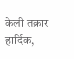केली तक्रार
हार्दिक,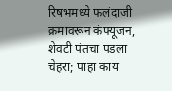रिषभमध्ये फलंदाजी क्रमावरून कंफ्यूजन, शेवटी पंतचा पडला चेहरा; पाहा काय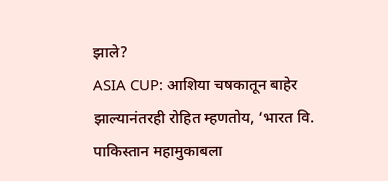झाले?
ASIA CUP: आशिया चषकातून बाहेर झाल्यानंतरही रोहित म्हणतोय, ‘भारत वि. पाकिस्तान महामुकाबला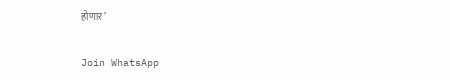होणार’

Join WhatsApp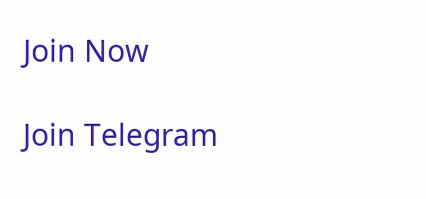Join Now

Join Telegram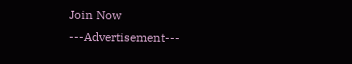Join Now
---Advertisement---